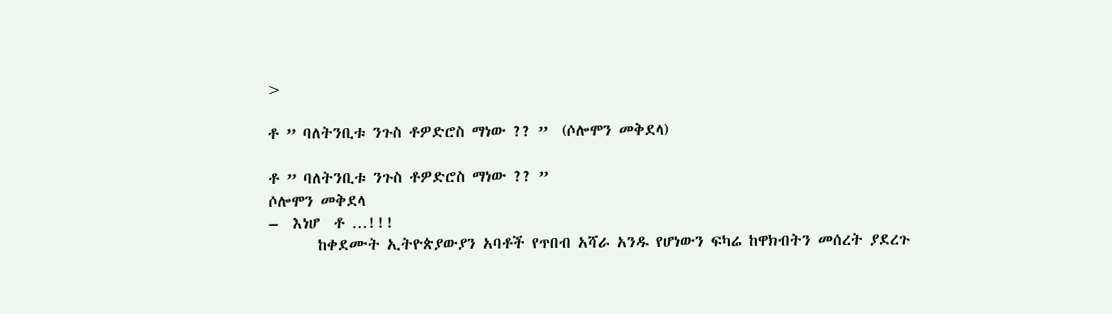>

ቶ ” ባለትንቢቱ ንጉስ ቶዎድሮስ ማነው ?? ”  (ሶሎሞን መቅደላ)

ቶ ” ባለትንቢቱ ንጉስ ቶዎድሮስ ማነው ?? ”
ሶሎሞን መቅደላ
–  እነሆ  ቶ …!!!
       ከቀደሙት ኢትዮጵያውያን አባቶች የጥበብ አሻራ አንዱ የሆነውን ፍካሬ ከዋክብትን መሰረት ያደረጉ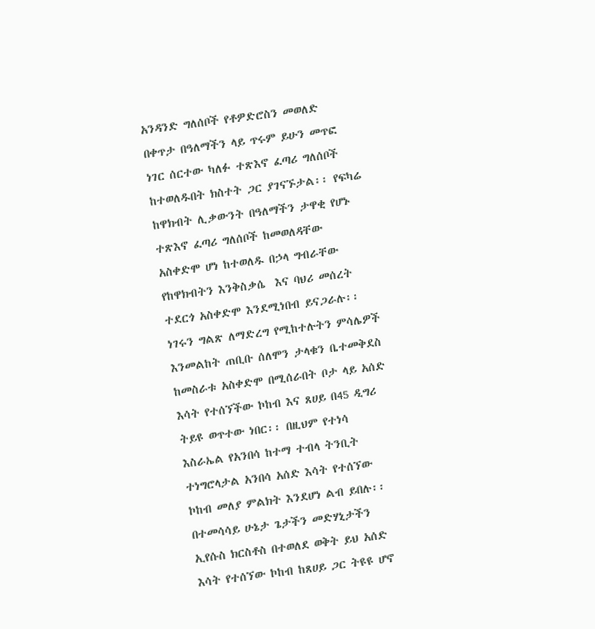አንዳንድ ግለሰቦች የቶዎድሮስን መወለድ በቀጥታ በዓለማችን ላይ ጥሩም ይሁን መጥፎ ነገር ሰርተው ካለፉ ተጽእኖ ፈጣሪ ግለሰቦች ከተወለዱበት ክስተት ጋር ያገናኙታል፡፡ የፍካሬ ከዋክብት ሊቃውንት በዓለማችን ታዋቂ የሆኑ ተጽእኖ ፈጣሪ ግለሰቦች ከመወለዳቸው አስቀድሞ ሆነ ከተወለዱ በኃላ ግብራቸው የከዋክብትን እንቅስቃሴ  እና ባህሪ መሰረት ተደርጎ አስቀድሞ እንደሚነበብ ይናጋራሉ፡፡ ነገሩን ግልጽ ለማድረግ የሚከተሉትን ምሳሌዎች እንመልከት ጠቢቡ ሰለሞን ታላቁን ቤተመቅደስ ከመስራቱ አስቀድሞ በሚሰራበት ቦታ ላይ አሰድ እሳት የተሰኘችው ኮከብ እና ጸሀይ በ45 ዲግሪ ትይዩ ወጥተው ነበር፡፡ በዚህም የተነሳ እስራኤል የአንበሳ ከተማ ተብላ ትንቢት ተነግሮላታል አንበሳ አሰድ እሳት የተሰኘው ኮከብ መለያ ምልክት እንደሆነ ልብ ይበሉ፡፡ በተመሳሳይ ሁኔታ ጌታችን መድሃኒታችን ኢየሱስ ክርስቶስ በተወለደ ወቅት ይህ አሰድ እሳት የተሰኘው ኮከብ ከጸሀይ ጋር ትዩዩ ሆኖ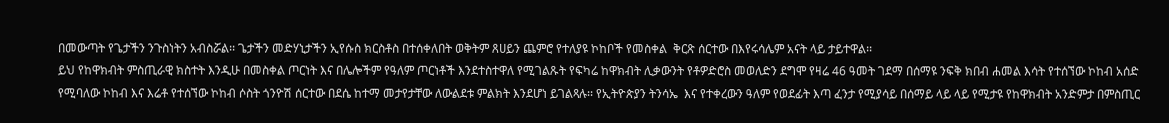በመውጣት የጌታችን ንጉስነትን አብስሯል፡፡ ጌታችን መድሃኒታችን ኢየሱስ ክርስቶስ በተሰቀለበት ወቅትም ጸሀይን ጨምሮ የተለያዩ ኮከቦች የመስቀል  ቅርጽ ሰርተው በእየሩሳሌም አናት ላይ ታይተዋል፡፡
ይህ የከዋክብት ምስጢራዊ ክስተት እንዲሁ በመስቀል ጦርነት እና በሌሎችም የዓለም ጦርነቶች እንደተስተዋለ የሚገልጹት የፍካሬ ከዋክብት ሊቃውንት የቶዎድሮስ መወለድን ደግሞ የዛሬ 46 ዓመት ገደማ በሰማዩ ንፍቅ ክበብ ሐመል እሳት የተሰኘው ኮከብ አሰድ የሚባለው ኮከብ እና እሬቶ የተሰኘው ኮከብ ሶስት ጎንዮሽ ሰርተው በደሴ ከተማ መታየታቸው ለውልደቱ ምልክት እንደሆነ ይገልጻሉ፡፡ የኢትዮጵያን ትንሳኤ  እና የተቀረውን ዓለም የወደፊት እጣ ፈንታ የሚያሳይ በሰማይ ላይ ላይ የሚታዩ የከዋክብት አንድምታ በምስጢር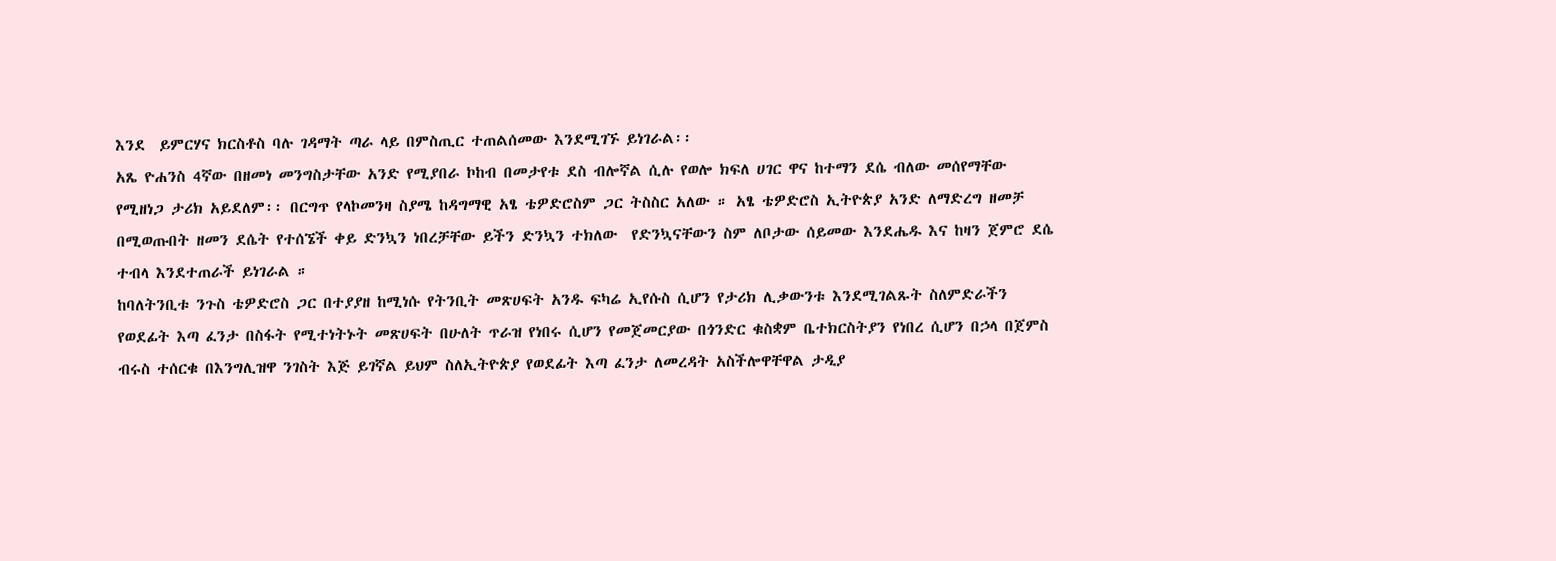እንደ  ይምርሃና ክርስቶስ ባሉ ገዳማት ጣራ ላይ በምስጢር ተጠልሰመው እንደሚገኙ ይነገራል፡፡
አጼ ዮሐንስ 4ኛው በዘመነ መንግስታቸው አንድ የሚያበራ ኮከብ በመታየቱ ደስ ብሎኛል ሲሉ የወሎ ክፍለ ሀገር ዋና ከተማን ደሴ ብለው መሰየማቸው የሚዘነጋ ታሪክ አይደለም፡፡ በርግጥ የላኮመንዛ ስያሜ ከዳግማዊ አፄ ቴዎድሮስም ጋር ትስስር አለው ። አፄ ቴዎድሮስ ኢትዮጵያ አንድ ለማድረግ ዘመቻ በሚወጡበት ዘመን ደሴት የተሰኜች ቀይ ድንኳን ነበረቻቸው ይችን ድንኳን ተክለው  የድንኳናቸውን ስም ለቦታው ሰይመው እንደሔዱ እና ከዛን ጀምሮ ደሴ ተብላ እንደተጠራች ይነገራል ።
ከባለትንቢቱ ንጉስ ቴዎድሮስ ጋር በተያያዘ ከሚነሱ የትንቢት መጽሀፍት አንዱ ፍካሬ ኢየሱስ ሲሆን የታሪክ ሊቃውንቱ እንደሚገልጹት ስለምድራችን የወደፊት እጣ ፈንታ በስፋት የሚተነትኑት መጽሀፍት በሁለት ጥራዝ የነበሩ ሲሆን የመጀመርያው በጎንድር ቁስቋም ቤተክርስትያን የነበረ ሲሆን በኃላ በጀምስ ብሩስ ተሰርቁ በእንግሊዝዋ ንገስት እጅ ይገኛል ይህም ስለኢትዮጵያ የወደፊት እጣ ፈንታ ለመረዳት አስችሎዋቸዋል ታዲያ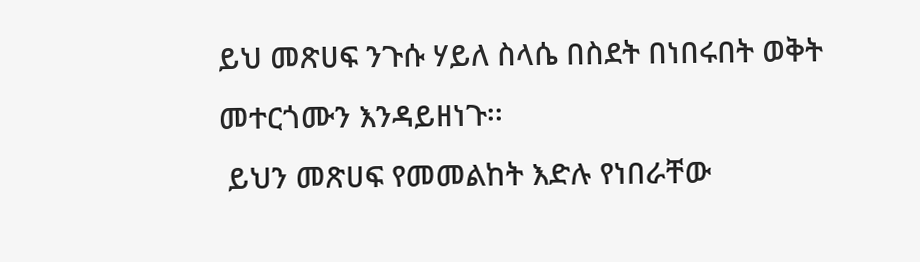ይህ መጽሀፍ ንጉሱ ሃይለ ስላሴ በስደት በነበሩበት ወቅት መተርጎሙን እንዳይዘነጉ፡፡
 ይህን መጽሀፍ የመመልከት እድሉ የነበራቸው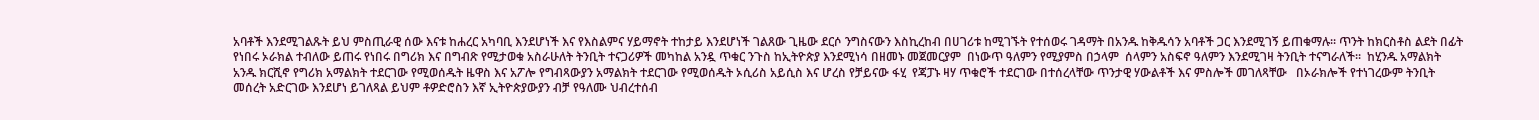አባቶች እንደሚገልጹት ይህ ምስጢራዊ ሰው እናቱ ከሐረር አካባቢ እንደሆነች እና የእስልምና ሃይማኖት ተከታይ እንደሆነች ገልጸው ጊዜው ደርሶ ንግስናውን እስኪረከብ በሀገሪቱ ከሚገኙት የተሰወሩ ገዳማት በአንዱ ከቅዱሳን አባቶች ጋር እንደሚገኝ ይጠቁማሉ፡፡ ጥንት ከክርስቶስ ልደት በፊት የነበሩ ኦራክል ተብለው ይጠሩ የነበሩ በግሪክ እና በግብጽ የሚታወቁ አስራሁለት ትንቢት ተናጋሪዎች መካከል አንዷ ጥቁር ንጉስ ከኢትዮጵያ እንደሚነሳ በዘመኑ መጀመርያም  በነውጥ ዓለምን የሚያምስ በኃላም  ሰላምን አስፍኖ ዓለምን እንደሚገዛ ትንቢት ተናግራለች፡፡  ከሂንዱ አማልክት አንዱ ክርሺኖ የግሪክ አማልክት ተደርገው የሚወሰዱት ዜዋስ እና አፖሎ የግብጻውያን አማልክት ተደርገው የሚወሰዱት ኦሲሪስ አይሲስ እና ሆረስ የቻይናው ፋሂ  የጃፓኑ ዛሃ ጥቁሮች ተደርገው በተሰረላቸው ጥንታዊ ሃውልቶች እና ምስሎች መገለጻቸው   በኦራክሎች የተነገረውም ትንቢት መሰረት አድርገው እንደሆነ ይገለጻል ይህም ቶዎድሮስን እኛ ኢትዮጵያውያን ብቻ የዓለሙ ህብረተሰብ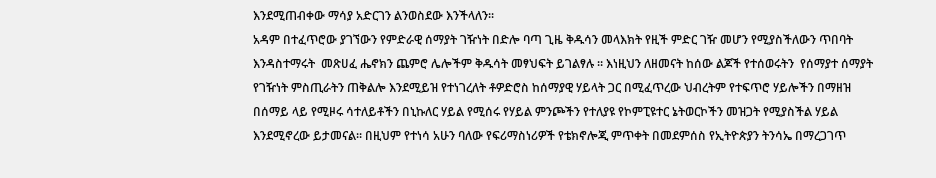እንደሚጠብቀው ማሳያ አድርገን ልንወስደው እንችላለን፡፡
አዳም በተፈጥሮው ያገኘውን የምድራዊ ሰማያት ገዥነት በድሎ ባጣ ጊዜ ቅዱሳን መላእክት የዚች ምድር ገዥ መሆን የሚያስችለውን ጥበባት እንዳስተማሩት  መጽሀፈ ሔኖክን ጨምሮ ሌሎችም ቅዱሳት መፃህፍት ይገልፃሉ ። እነዚህን ለዘመናት ከሰው ልጆች የተሰወሩትን  የሰማያተ ሰማያት የገዥነት ምስጢራትን ጠቅልሎ እንደሚይዝ የተነገረለት ቶዎድሮስ ከሰማያዊ ሃይላት ጋር በሚፈጥረው ህብረትም የተፍጥሮ ሃይሎችን በማዘዝ በሰማይ ላይ የሚዞሩ ሳተለይቶችን በኒኩለር ሃይል የሚሰሩ የሃይል ምንጮችን የተለያዩ የኮምፒዩተር ኔትወርኮችን መዝጋት የሚያስችል ሃይል እንደሚኖረው ይታመናል፡፡ በዚህም የተነሳ አሁን ባለው የፍሪማስነሪዎች የቴክኖሎጂ ምጥቀት በመደምሰስ የኢትዮጵያን ትንሳኤ በማረጋገጥ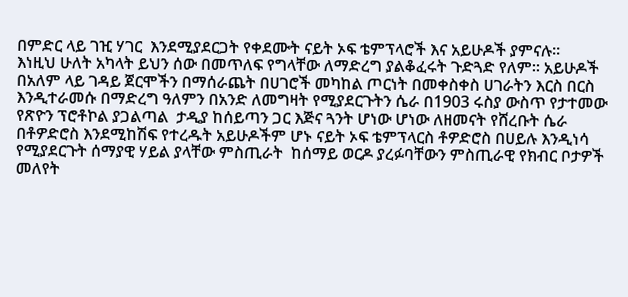በምድር ላይ ገዢ ሃገር  እንደሚያደርጋት የቀደሙት ናይት ኦፍ ቴምፕላሮች እና አይሁዶች ያምናሉ፡፡
እነዚህ ሁለት አካላት ይህን ሰው በመጥለፍ የግላቸው ለማድረግ ያልቆፈሩት ጉድጓድ የለም፡፡ አይሁዶች በአለም ላይ ገዳይ ጀርሞችን በማሰራጨት በሀገሮች መካከል ጦርነት በመቀስቀስ ሀገራትን እርስ በርስ እንዲተራመሱ በማድረግ ዓለምን በአንድ ለመግዛት የሚያደርጉትን ሴራ በ1903 ሩስያ ውስጥ የታተመው የጽዮን ፕሮቶኮል ያጋልጣል  ታዲያ ከሰይጣን ጋር እጅና ጓንት ሆነው ሆነው ለዘመናት የሸረቡት ሴራ በቶዎድሮስ እንደሚከሽፍ የተረዱት አይሁዶችም ሆኑ ናይት ኦፍ ቴምፕላርስ ቶዎድሮስ በሀይሉ እንዲነሳ የሚያደርጉት ሰማያዊ ሃይል ያላቸው ምስጢራት  ከሰማይ ወርዶ ያረፉባቸውን ምስጢራዊ የክብር ቦታዎች መለየት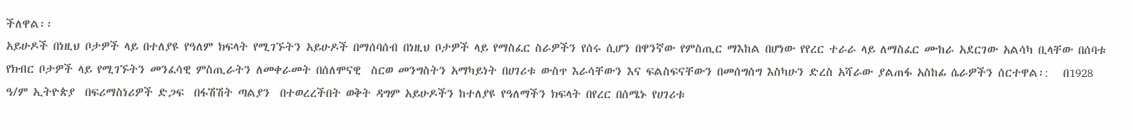ችለዋል፡፡
አይሁዶች በነዚህ ቦታዎች ላይ በተለያዩ የዓለም ክፍላት የሚገኙትን አይሁዶች በማሰባሰብ በነዚህ ቦታዎች ላይ የማስፈር ስራዎችን የሰሩ ሲሆን በዋንኛው የምስጢር ማእከል በሆነው የየረር ተራራ ላይ ለማስፈር ሙከራ አደርገው አልሳካ ቢላቸው በሰባቱ የክብር ቦታዎች ላይ የሚገኙትን መንፈሳዊ ምስጢራትን ለመቀራመት በሰለሞናዊ  ስርወ መንግስትን አማካይነት በሀገሪቱ ውስጥ እራሳቸውን እና ፍልስፍናቸውን በመሰግሰግ እስካሁን ድረስ አሻራው ያልጠፋ አስከፊ ሴራዎችን ሰርተዋል፡:   በ1928 ዓ/ም ኢትዮጵያ  በፍሪማስነሪዎች ድጋፍ  በፋሽሽት ጣልያን  በተወረረችበት ወቅት ዳግም አይሁዶችን ከተለያዩ የዓለማችን ክፍላት በየረር በሰሜኑ የሀገሪቱ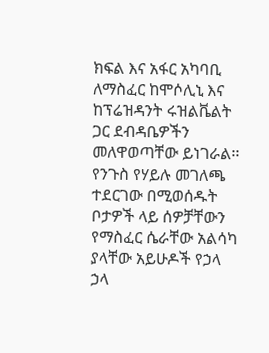ክፍል እና አፋር አካባቢ ለማስፈር ከሞሶሊኒ እና ከፕሬዝዳንት ሩዝልቬልት ጋር ደብዳቤዎችን መለዋወጣቸው ይነገራል፡፡
የንጉስ የሃይሉ መገለጫ ተደርገው በሚወሰዱት ቦታዎች ላይ ሰዎቻቸውን የማስፈር ሴራቸው አልሳካ ያላቸው አይሁዶች የኃላ ኃላ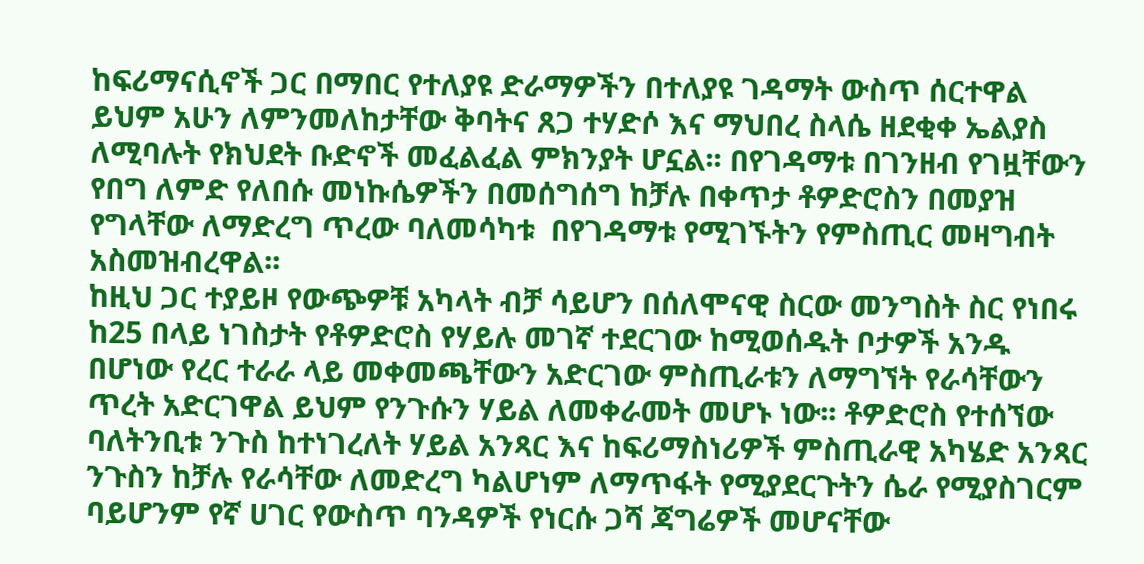ከፍሪማናሲኖች ጋር በማበር የተለያዩ ድራማዎችን በተለያዩ ገዳማት ውስጥ ሰርተዋል ይህም አሁን ለምንመለከታቸው ቅባትና ጸጋ ተሃድሶ እና ማህበረ ስላሴ ዘደቂቀ ኤልያስ ለሚባሉት የክህደት ቡድኖች መፈልፈል ምክንያት ሆኗል፡፡ በየገዳማቱ በገንዘብ የገዟቸውን የበግ ለምድ የለበሱ መነኩሴዎችን በመሰግሰግ ከቻሉ በቀጥታ ቶዎድሮስን በመያዝ የግላቸው ለማድረግ ጥረው ባለመሳካቱ  በየገዳማቱ የሚገኙትን የምስጢር መዛግብት አስመዝብረዋል፡፡
ከዚህ ጋር ተያይዞ የውጭዎቹ አካላት ብቻ ሳይሆን በሰለሞናዊ ስርው መንግስት ስር የነበሩ ከ25 በላይ ነገስታት የቶዎድሮስ የሃይሉ መገኛ ተደርገው ከሚወሰዱት ቦታዎች አንዱ በሆነው የረር ተራራ ላይ መቀመጫቸውን አድርገው ምስጢራቱን ለማግኘት የራሳቸውን ጥረት አድርገዋል ይህም የንጉሱን ሃይል ለመቀራመት መሆኑ ነው፡፡ ቶዎድሮስ የተሰኘው ባለትንቢቱ ንጉስ ከተነገረለት ሃይል አንጻር እና ከፍሪማስነሪዎች ምስጢራዊ አካሄድ አንጻር ንጉስን ከቻሉ የራሳቸው ለመድረግ ካልሆነም ለማጥፋት የሚያደርጉትን ሴራ የሚያስገርም  ባይሆንም የኛ ሀገር የውስጥ ባንዳዎች የነርሱ ጋሻ ጃግሬዎች መሆናቸው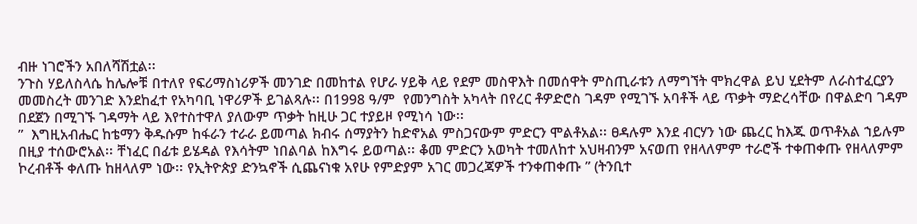ብዙ ነገሮችን አበለሻሽቷል፡፡
ንጉስ ሃይለስላሴ ከሌሎቹ በተለየ የፍሪማስነሪዎች መንገድ በመከተል የሆራ ሃይቅ ላይ የደም መስዋእት በመሰዋት ምስጢራቱን ለማግኘት ሞክረዋል ይህ ሂደትም ለራስተፈርያን መመስረት መንገድ እንደከፈተ የአካባቢ ነዋሪዎች ይገልጻሉ፡፡ በ1998 ዓ/ም  የመንግስት አካላት በየረር ቶዎድሮስ ገዳም የሚገኙ አባቶች ላይ ጥቃት ማድረሳቸው በዋልድባ ገዳም በደጀን በሚገኙ ገዳማት ላይ እየተስተዋለ ያለውም ጥቃት ከዚሁ ጋር ተያይዞ የሚነሳ ነው፡፡
”  እግዚአብሔር ከቴማን ቅዱሱም ከፋራን ተራራ ይመጣል ክብሩ ሰማያትን ከድኖአል ምስጋናውም ምድርን ሞልቶአል፡፡ ፀዳሉም እንደ ብርሃን ነው ጨረር ከእጁ ወጥቶአል ኀይሉም በዚያ ተሰውሮአል፡፡ ቸነፈር በፊቱ ይሄዳል የእሳትም ነበልባል ከእግሩ ይወጣል፡፡ ቆመ ምድርን አወካት ተመለከተ አህዛብንም አናወጠ የዘላለምም ተራሮች ተቀጠቀጡ የዘላለምም ኮረብቶች ቀለጡ ከዘላለም ነው፡፡ የኢትዮጵያ ድንኳኖች ሲጨናነቁ አየሁ የምድያም አገር መጋረጃዎች ተንቀጠቀጡ ” (ትንቢተ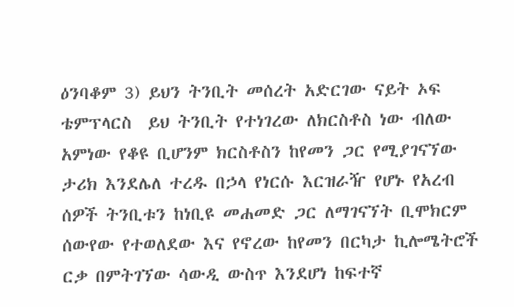ዕንባቆም 3) ይህን ትንቢት መሰረት አድርገው ናይት ኦፍ ቴምፕላርስ  ይህ ትንቢት የተነገረው ለክርስቶስ ነው ብለው አምነው የቆዩ ቢሆንም ክርስቶስን ከየመን ጋር የሚያገናኘው ታሪክ እንደሌለ ተረዱ በኃላ የነርሱ እርዝራዥ የሆኑ የአረብ ሰዎች ትንቢቱን ከነቢዩ መሐመድ ጋር ለማገናኘት ቢሞክርም ሰውየው የተወለደው እና የኖረው ከየመን በርካታ ኪሎሜትሮች ርቃ በምትገኘው ሳውዲ ውስጥ እንደሆነ ከፍተኛ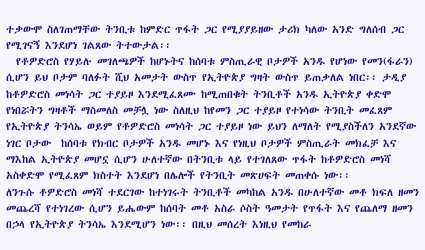ተቃውሞ ስለገጠማቸው ትንቢቱ ከምድር ጥፋት ጋር የሚያያይዘው ታሪክ ካለው አንድ ግለሰብ ጋር የሚገናኝ እንደሆነ ገልጸው ትተውታል፡፡
  የቶዎድሮስ የሃይሉ መገለጫዎች ከሆኑትና ከሰባቱ ምስጢራዊ ቦታዎች አንዱ የሆነው የመን(ፋራን) ሲሆን ይህ ቦታም ባለፉት ሺህ አመታት ውስጥ የኢትዮጵያ ግዛት ውስጥ ይጠቃለል ነበር፡፡ ታዲያ ከቶዎድሮስ መነሳት ጋር ተያይዞ እንደሚፈጸሙ ከሚጠበቁት ትንቢቶች አንዱ ኢትዮጵያ ቀድሞ የነበሯትን ግዛቶች ማስመለስ መቻሏ ነው ስለዚህ ከየመን ጋር ተያይዞ የተነሳው ትንቢት መፈጸም የኢትዮጵያ ትንሳኤ ወይም የቶዎድሮስ መነሳት ጋር ተያይዞ ነው ይህን ለማለት የሚያስችለን አንደኛው ነገር ቦታው  ከሰባቱ የክብር ቦታዎች አንዱ መሆኑ እና የነዚህ ቦታዎች ምስጢራት መክፈቻ እና ማእከል ኢትዮጵያ መሆኗ ሲሆን ሁለተኛው በትንቢቱ ላይ የተገለጸው ጥፋት ከቶዎድሮስ መነሻ አስቀድሞ የሚፈጸም ክስተት እንደሆነ በሌሎች የትንቢት መጽሀፍት መጠቀሱ ነው፡፡
ለንጉሱ ቶዎድሮስ መነሻ ተደርገው ከተነገሩት ትንቢቶች መካከል አንዱ በሁለተኛው መቶ ክፍለ ዘመን መጨረሻ የተነገረው ሲሆን ይሔውም ከሰባት መቶ አስራ ሶስት ዓመታት የጥፋት እና የጨለማ ዘመን በኃላ የኢትዮጵያ ትንሳኤ እንደሚሆን ነው፡፡ በዚህ መሰረት እነዚህ የመከራ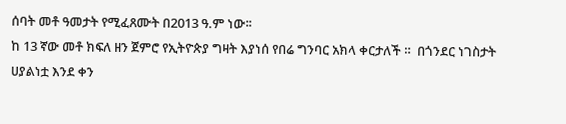ሰባት መቶ ዓመታት የሚፈጸሙት በ2013 ዓ.ም ነው፡፡
ከ 13 ኛው መቶ ክፍለ ዘን ጀምሮ የኢትዮጵያ ግዛት እያነሰ የበሬ ግንባር አክላ ቀርታለች ።  በጎንደር ነገስታት ሀያልነቷ እንደ ቀን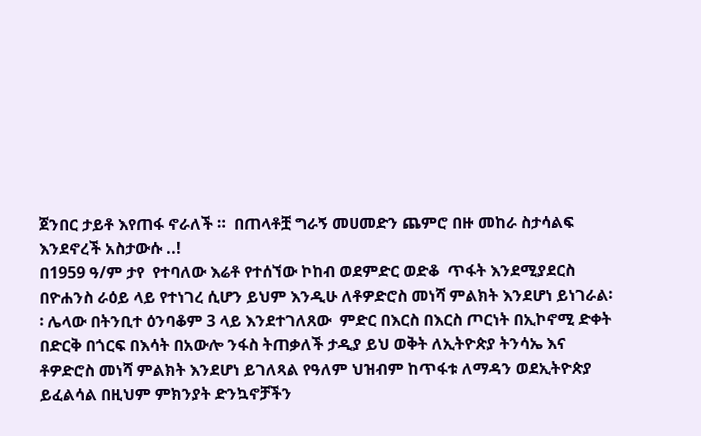ጀንበር ታይቶ እየጠፋ ኖራለች ።  በጠላቶቿ ግራኝ መሀመድን ጨምሮ በዙ መከራ ስታሳልፍ እንደኖረች አስታውሱ ..!
በ1959 ዓ/ም ታየ  የተባለው እሬቶ የተሰኘው ኮከብ ወደምድር ወድቆ  ጥፋት እንደሚያደርስ በዮሐንስ ራዕይ ላይ የተነገረ ሲሆን ይህም እንዲሁ ለቶዎድሮስ መነሻ ምልክት እንደሆነ ይነገራል፡፡ ሌላው በትንቢተ ዕንባቆም 3 ላይ እንደተገለጸው  ምድር በእርስ በእርስ ጦርነት በኢኮኖሚ ድቀት በድርቅ በጎርፍ በእሳት በአውሎ ንፋስ ትጠቃለች ታዲያ ይህ ወቅት ለኢትዮጵያ ትንሳኤ እና ቶዎድሮስ መነሻ ምልክት እንደሆነ ይገለጻል የዓለም ህዝብም ከጥፋቱ ለማዳን ወደኢትዮጵያ ይፈልሳል በዚህም ምክንያት ድንኳኖቻችን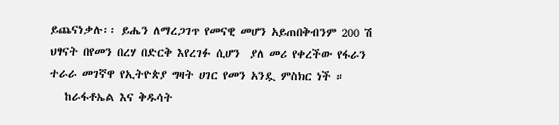ይጨናነቃሉ፡፡ ይሔን ለማረጋገጥ የመናዊ መሆን አይጠበቅብንም 200 ሽ ህፃናት በየመን በረሃ በድርቅ እየረገፉ ሲሆን  ያለ መሪ የቀረችው የፋራን ተራራ መገኛዋ የኢትዮጵያ ግዛት ሀገር የመን አንዷ ምስክር ነች ።
   ከራፋቶኤል እና ቅዱሳት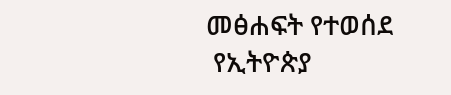መፅሐፍት የተወሰደ
 የኢትዮጵያ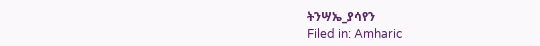ትንሣኤ_ያሳየን
Filed in: Amharic